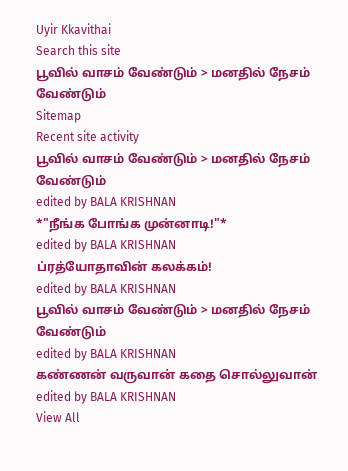Uyir Kkavithai
Search this site
பூவில் வாசம் வேண்டும் > மனதில் நேசம் வேண்டும்
Sitemap
Recent site activity
பூவில் வாசம் வேண்டும் > மனதில் நேசம் வேண்டும்
edited by BALA KRISHNAN
*"நீங்க போங்க முன்னாடி!"*
edited by BALA KRISHNAN
ப்ரத்யோதாவின் கலக்கம்!
edited by BALA KRISHNAN
பூவில் வாசம் வேண்டும் > மனதில் நேசம் வேண்டும்
edited by BALA KRISHNAN
கண்ணன் வருவான் கதை சொல்லுவான்
edited by BALA KRISHNAN
View All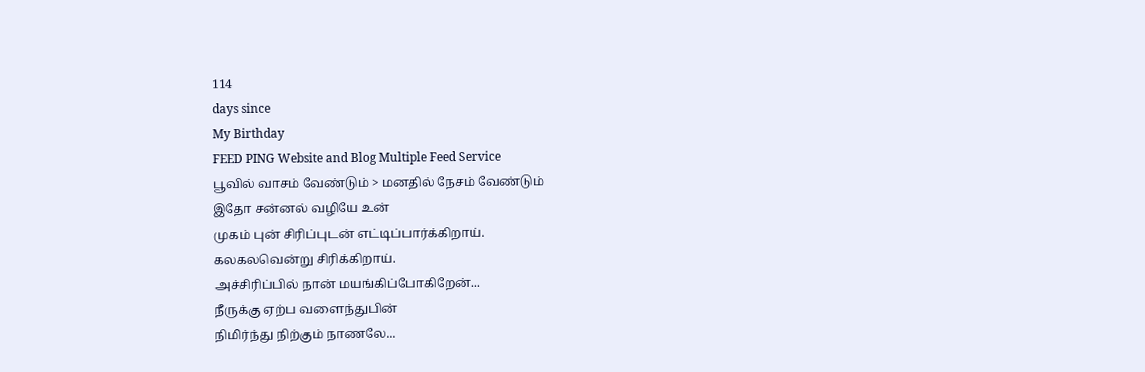114
days since
My Birthday
FEED PING Website and Blog Multiple Feed Service
பூவில் வாசம் வேண்டும் > மனதில் நேசம் வேண்டும்
இதோ சன்னல் வழியே உன்
முகம் புன் சிரிப்புடன் எட்டிப்பார்க்கிறாய்.
கலகலவென்று சிரிக்கிறாய்.
அச்சிரிப்பில் நான் மயங்கிப்போகிறேன்...
நீருக்கு ஏற்ப வளைந்துபின்
நிமிர்ந்து நிற்கும் நாணலே...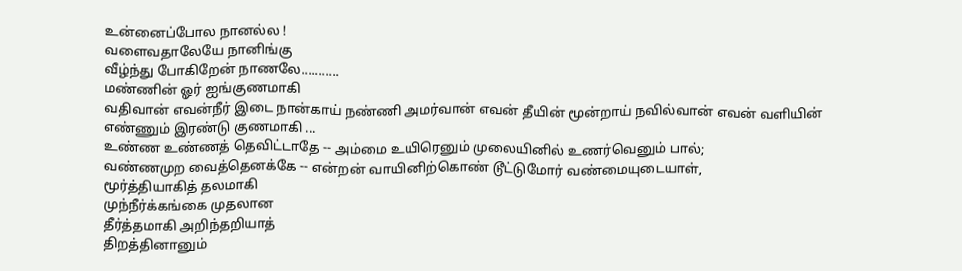உன்னைப்போல நானல்ல !
வளைவதாலேயே நானிங்கு
வீழ்ந்து போகிறேன் நாணலே...........
மண்ணின் ஓர் ஐங்குணமாகி
வதிவான் எவன்நீர் இடை நான்காய் நண்ணி அமர்வான் எவன் தீயின் மூன்றாய் நவில்வான் எவன் வளியின் எண்ணும் இரண்டு குணமாகி ...
உண்ண உண்ணத் தெவிட்டாதே -- அம்மை உயிரெனும் முலையினில் உணர்வெனும் பால்;
வண்ணமுற வைத்தெனக்கே -- என்றன் வாயினிற்கொண் டூட்டுமோர் வண்மையுடையாள்,
மூர்த்தியாகித் தலமாகி
முந்நீர்க்கங்கை முதலான
தீர்த்தமாகி அறிந்தறியாத்
திறத்தினானும்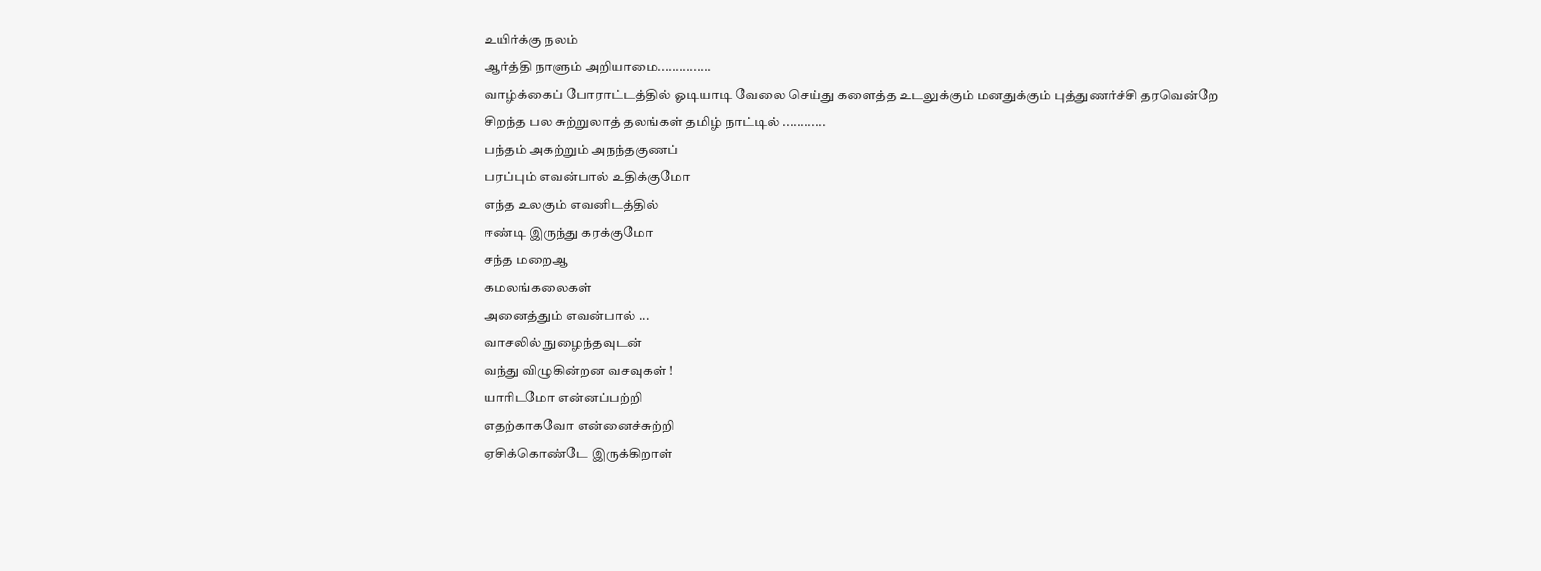உயிர்க்கு நலம்
ஆர்த்தி நாளும் அறியாமை...............
வாழ்க்கைப் போராட்டத்தில் ஓடியாடி வேலை செய்து களைத்த உடலுக்கும் மனதுக்கும் புத்துணர்ச்சி தரவென்றே சிறந்த பல சுற்றுலாத் தலங்கள் தமிழ் நாட்டில் ............
பந்தம் அகற்றும் அநந்தகுணப்
பரப்பும் எவன்பால் உதிக்குமோ
எந்த உலகும் எவனிடத்தில்
ஈண்டி இருந்து கரக்குமோ
சந்த மறைஆ
கமலங்கலைகள்
அனைத்தும் எவன்பால் ...
வாசலில் நுழைந்தவுடன்
வந்து விழுகின்றன வசவுகள் !
யாரிடமோ என்னப்பற்றி
எதற்காகவோ என்னைச்சுற்றி
ஏசிக்கொண்டே இருக்கிறாள்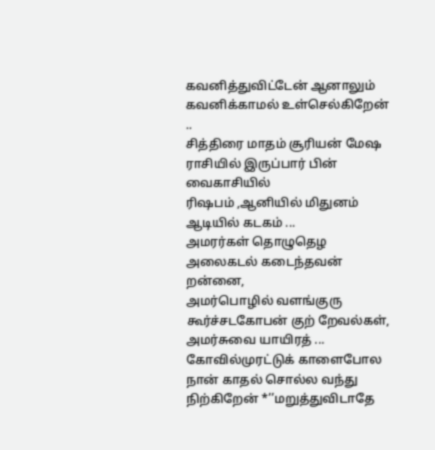கவனித்துவிட்டேன் ஆனாலும்
கவனிக்காமல் உள்செல்கிறேன் ..
சித்திரை மாதம் சூரியன் மேஷ ராசியில் இருப்பார் பின் வைகாசியில்
ரிஷபம் ,ஆனியில் மிதுனம் ஆடியில் கடகம் ...
அமரர்கள் தொழுதெழ அலைகடல் கடைந்தவன் றன்னை,
அமர்பொழில் வளங்குரு கூர்ச்சடகோபன் குற் றேவல்கள்,
அமர்சுவை யாயிரத் ...
கோவில்முரட்டுக் காளைபோல நான் காதல் சொல்ல வந்து நிற்கிறேன் *’’மறுத்துவிடாதே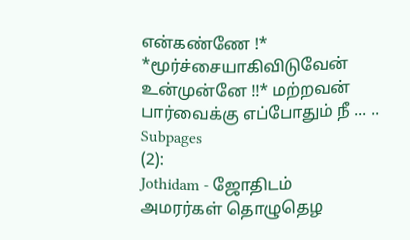என்கண்ணே !* *மூர்ச்சையாகிவிடுவேன் உன்முன்னே !!* மற்றவன் பார்வைக்கு எப்போதும் நீ ... ..
Subpages
(2):
Jothidam - ஜோதிடம்
அமரர்கள் தொழுதெழ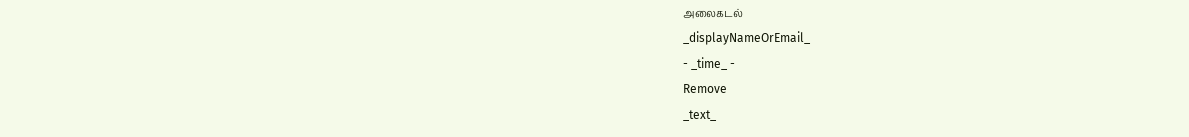அலைகடல்
_displayNameOrEmail_
- _time_ -
Remove
_text_